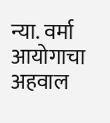न्या. वर्मा आयोगाचा अहवाल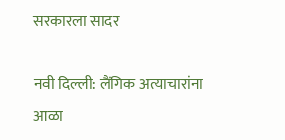सरकारला सादर

नवी दिल्ली: लैंगिक अत्याचारांना आळा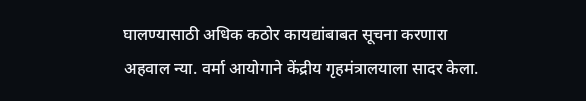घालण्यासाठी अधिक कठोर कायद्यांबाबत सूचना करणारा अहवाल न्या. वर्मा आयोगाने केंद्रीय गृहमंत्रालयाला सादर केला.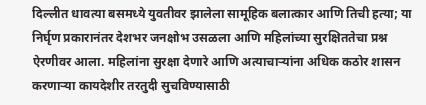दिल्लीत धावत्या बसमध्ये युवतीवर झालेला सामूहिक बलात्कार आणि तिची हत्या; या निर्घृण प्रकारानंतर देशभर जनक्षोभ उसळला आणि महिलांच्या सुरक्षिततेचा प्रश्न ऐरणीवर आला. महिलांना सुरक्षा देणारे आणि अत्याचार्‍यांना अधिक कठोर शासन करणार्‍या कायदेशीर तरतुदी सुचविण्यासाठी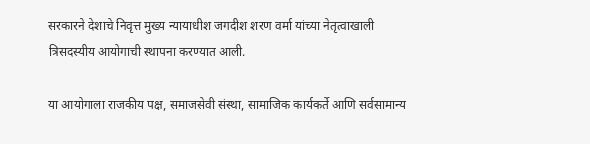सरकारने देशाचे निवृत्त मुख्य न्यायाधीश जगदीश शरण वर्मा यांच्या नेतृत्वाखाली त्रिसदस्यीय आयोगाची स्थापना करण्यात आली.

या आयोगाला राजकीय पक्ष, समाजसेवी संस्था, सामाजिक कार्यकर्ते आणि सर्वसामान्य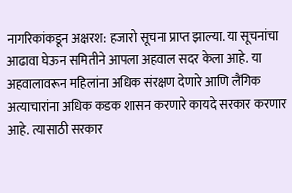नागरिकांकडून अक्षरश: हजारो सूचना प्राप्त झाल्या. या सूचनांचा आढावा घेऊन समितीने आपला अहवाल सदर केला आहे. या अहवालावरून महिलांना अधिक संरक्षण देणारे आणि लैंगिक अत्याचारांना अधिक कडक शासन करणारे कायदे सरकार करणार आहे. त्यासाठी सरकार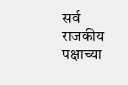सर्व राजकीय पक्षाच्या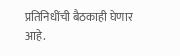प्रतिनिधींची बैठकाही घेणार आहे.